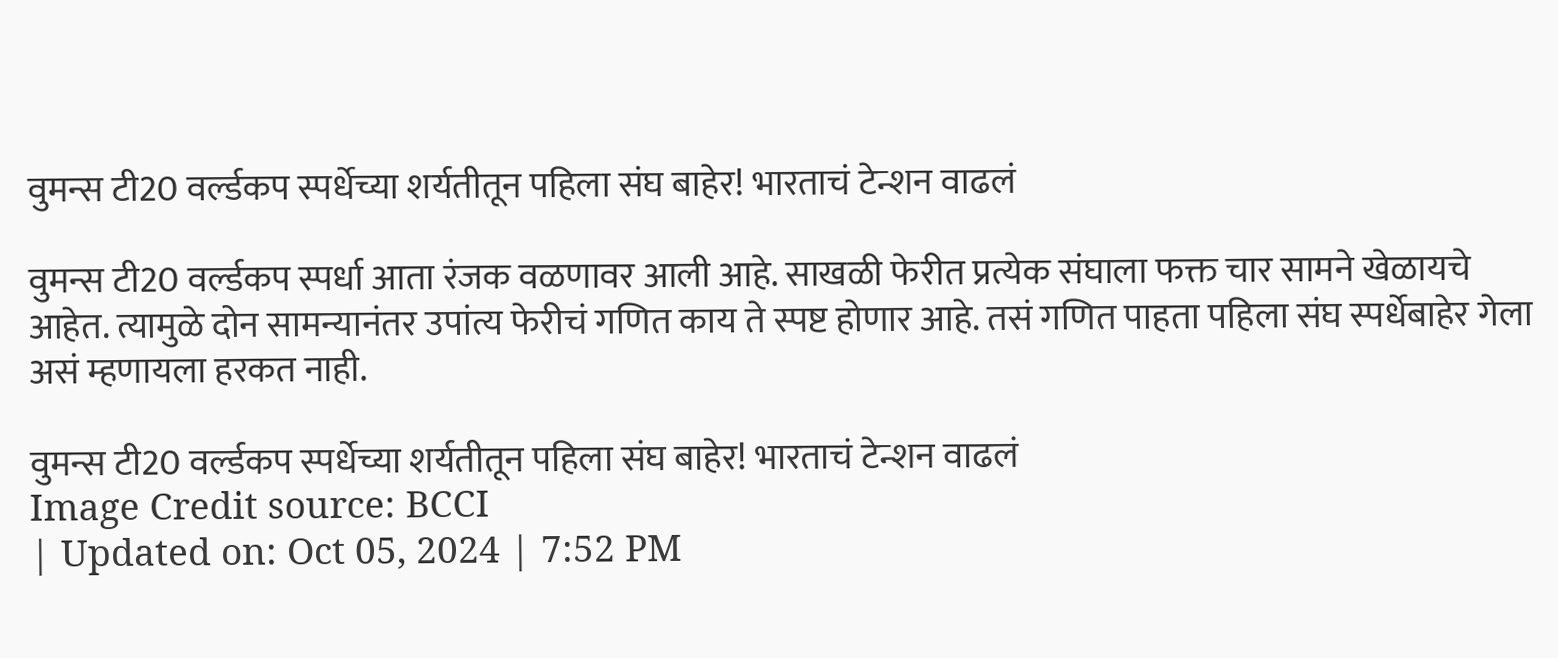वुमन्स टी20 वर्ल्डकप स्पर्धेच्या शर्यतीतून पहिला संघ बाहेर! भारताचं टेन्शन वाढलं

वुमन्स टी20 वर्ल्डकप स्पर्धा आता रंजक वळणावर आली आहे. साखळी फेरीत प्रत्येक संघाला फक्त चार सामने खेळायचे आहेत. त्यामुळे दोन सामन्यानंतर उपांत्य फेरीचं गणित काय ते स्पष्ट होणार आहे. तसं गणित पाहता पहिला संघ स्पर्धेबाहेर गेला असं म्हणायला हरकत नाही.

वुमन्स टी20 वर्ल्डकप स्पर्धेच्या शर्यतीतून पहिला संघ बाहेर! भारताचं टेन्शन वाढलं
Image Credit source: BCCI
| Updated on: Oct 05, 2024 | 7:52 PM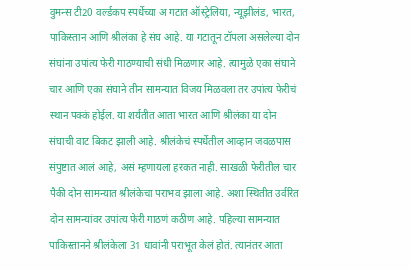वुमन्स टी20 वर्ल्डकप स्पर्धेच्या अ गटात ऑस्ट्रेलिया, न्यूझीलंड, भारत, पाकिस्तान आणि श्रीलंका हे संघ आहे. या गटातून टॉपला असलेल्या दोन संघांना उपांत्य फेरी गाठण्याची संधी मिळणार आहे. त्यामुळे एका संघाने चार आणि एका संघाने तीन सामन्यात विजय मिळवला तर उपांत्य फेरीचं स्थान पक्कं होईल. या शर्यतीत आता भारत आणि श्रीलंका या दोन संघाची वाट बिकट झाली आहे. श्रीलंकेचं स्पर्धेतील आव्हान जवळपास संपुष्टात आलं आहे, असं म्हणायला हरकत नाही. साखळी फेरीतील चार पैकी दोन सामन्यात श्रीलंकेचा पराभव झाला आहे. अशा स्थितीत उर्वरित दोन सामन्यांवर उपांत्य फेरी गाठणं कठीण आहे. पहिल्या सामन्यात पाकिस्तानने श्रीलंकेला 31 धावांनी पराभूत केलं होतं. त्यानंतर आता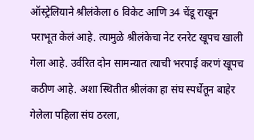ऑस्ट्रेलियाने श्रीलंकेला 6 विकेट आणि 34 चेंडू राखून पराभूत केलं आहे. त्यामुळे श्रीलंकेचा नेट रनरेट खूपच खाली गेला आहे. उर्वरित दोन सामन्यात त्याची भरपाई करणं खूपच कठीण आहे. अशा स्थितीत श्रीलंका हा संघ स्पर्धेतून बाहेर गेलेला पहिला संघ ठरला,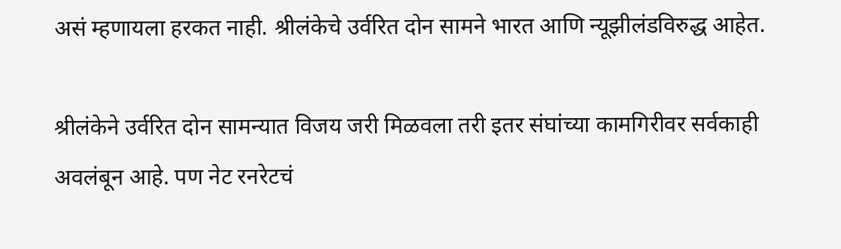असं म्हणायला हरकत नाही. श्रीलंकेचे उर्वरित दोन सामने भारत आणि न्यूझीलंडविरुद्ध आहेत.

श्रीलंकेने उर्वरित दोन सामन्यात विजय जरी मिळवला तरी इतर संघांच्या कामगिरीवर सर्वकाही अवलंबून आहे. पण नेट रनरेटचं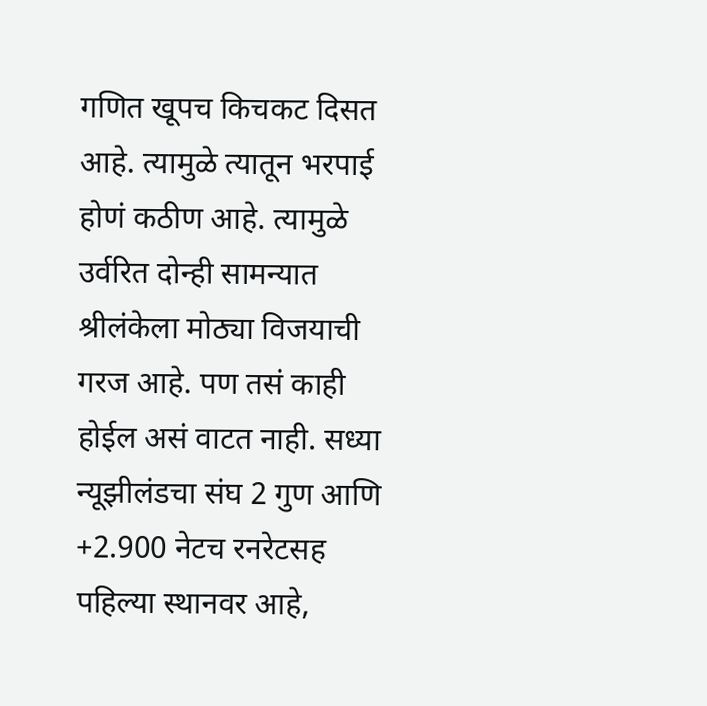गणित खूपच किचकट दिसत आहे. त्यामुळे त्यातून भरपाई होणं कठीण आहे. त्यामुळे उर्वरित दोन्ही सामन्यात श्रीलंकेला मोठ्या विजयाची गरज आहे. पण तसं काही होईल असं वाटत नाही. सध्या न्यूझीलंडचा संघ 2 गुण आणि +2.900 नेटच रनरेटसह पहिल्या स्थानवर आहे,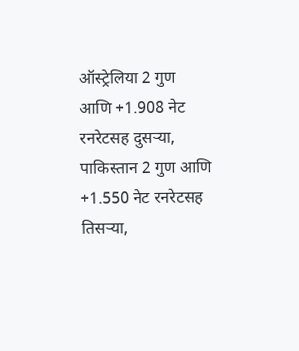ऑस्ट्रेलिया 2 गुण आणि +1.908 नेट रनरेटसह दुसऱ्या, पाकिस्तान 2 गुण आणि +1.550 नेट रनरेटसह तिसऱ्या,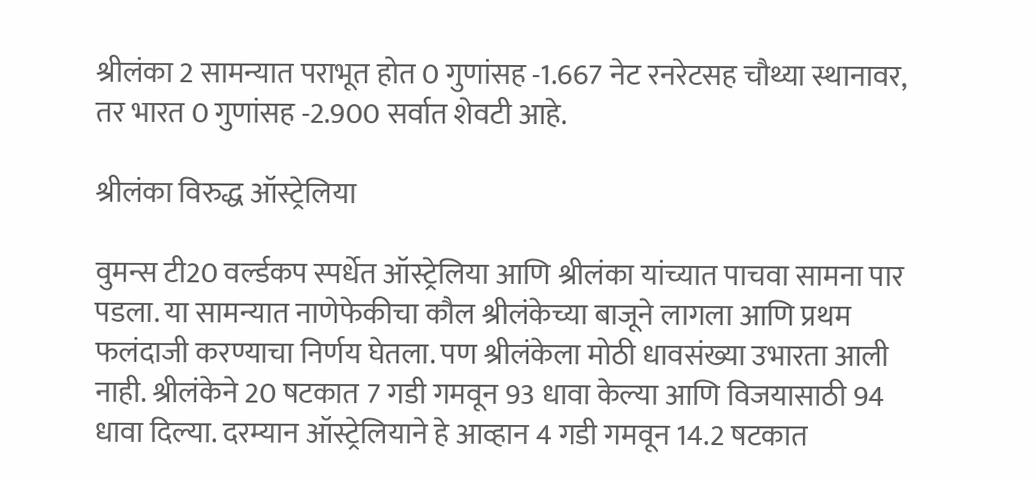श्रीलंका 2 सामन्यात पराभूत होत 0 गुणांसह -1.667 नेट रनरेटसह चौथ्या स्थानावर, तर भारत 0 गुणांसह -2.900 सर्वात शेवटी आहे.

श्रीलंका विरुद्ध ऑस्ट्रेलिया

वुमन्स टी20 वर्ल्डकप स्पर्धेत ऑस्ट्रेलिया आणि श्रीलंका यांच्यात पाचवा सामना पार पडला. या सामन्यात नाणेफेकीचा कौल श्रीलंकेच्या बाजूने लागला आणि प्रथम फलंदाजी करण्याचा निर्णय घेतला. पण श्रीलंकेला मोठी धावसंख्या उभारता आली नाही. श्रीलंकेने 20 षटकात 7 गडी गमवून 93 धावा केल्या आणि विजयासाठी 94 धावा दिल्या. दरम्यान ऑस्ट्रेलियाने हे आव्हान 4 गडी गमवून 14.2 षटकात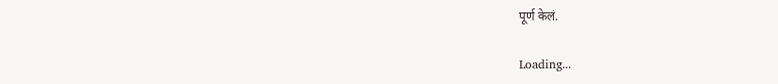पूर्ण केलं.

Loading...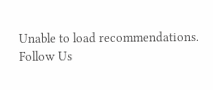Unable to load recommendations.
Follow Us